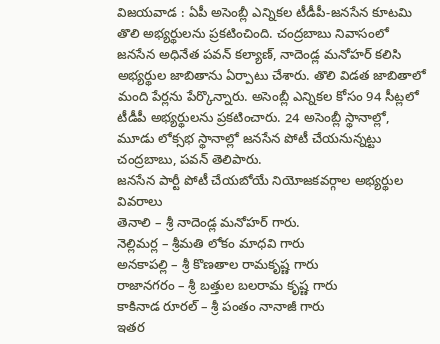విజయవాడ : ఏపీ అసెంబ్లీ ఎన్నికల టీడీపీ-జనసేన కూటమి తొలి అభ్యర్థులను ప్రకటించింది. చంద్రబాబు నివాసంలో జనసేన అధినేత పవన్ కల్యాణ్, నాదెండ్ల మనోహర్ కలిసి అభ్యర్థుల జాబితాను ఏర్పాటు చేశారు. తొలి విడత జాబితాలో మంది పేర్లను పేర్కొన్నారు. అసెంబ్లీ ఎన్నికల కోసం 94 సీట్లలో టీడీపీ అభ్యర్థులను ప్రకటించారు. 24 అసెంబ్లీ స్థానాల్లో, మూడు లోక్సభ స్థానాల్లో జనసేన పోటీ చేయనున్నట్టు చంద్రబాబు, పవన్ తెలిపారు.
జనసేన పార్టీ పోటీ చేయబోయే నియోజకవర్గాల అభ్యర్థుల వివరాలు
తెనాలి – శ్రీ నాదెండ్ల మనోహర్ గారు.
నెల్లిమర్ల – శ్రీమతి లోకం మాధవి గారు
అనకాపల్లి – శ్రీ కొణతాల రామకృష్ణ గారు
రాజానగరం – శ్రీ బత్తుల బలరామ కృష్ణ గారు
కాకినాడ రూరల్ – శ్రీ పంతం నానాజీ గారు
ఇతర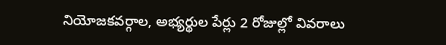నియోజకవర్గాల, అభ్యర్థుల పేర్లు 2 రోజుల్లో వివరాలు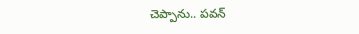చెప్పాను.. పవన్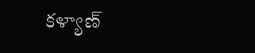కళ్యాణ్